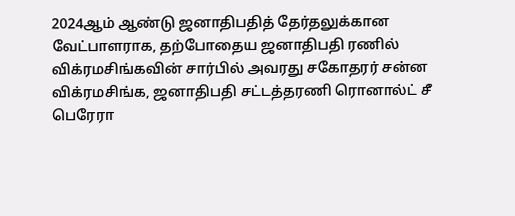2024ஆம் ஆண்டு ஜனாதிபதித் தேர்தலுக்கான வேட்பாளராக, தற்போதைய ஜனாதிபதி ரணில் விக்ரமசிங்கவின் சார்பில் அவரது சகோதரர் சன்ன விக்ரமசிங்க, ஜனாதிபதி சட்டத்தரணி ரொனால்ட் சீ பெரேரா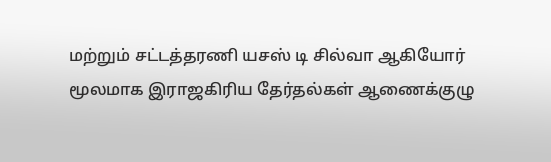மற்றும் சட்டத்தரணி யசஸ் டி சில்வா ஆகியோர் மூலமாக இராஜகிரிய தேர்தல்கள் ஆணைக்குழு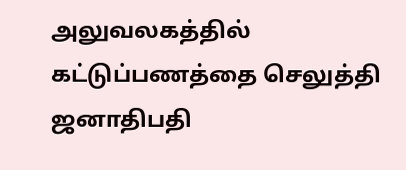அலுவலகத்தில் கட்டுப்பணத்தை செலுத்தி ஜனாதிபதி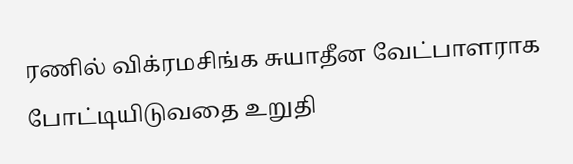ரணில் விக்ரமசிங்க சுயாதீன வேட்பாளராக போட்டியிடுவதை உறுதி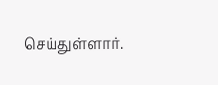செய்துள்ளார்.